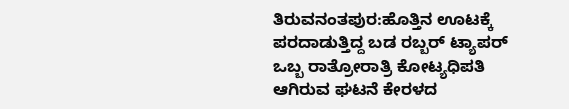ತಿರುವನಂತಪುರ:ಹೊತ್ತಿನ ಊಟಕ್ಕೆ ಪರದಾಡುತ್ತಿದ್ದ ಬಡ ರಬ್ಬರ್ ಟ್ಯಾಪರ್ ಒಬ್ಬ ರಾತ್ರೋರಾತ್ರಿ ಕೋಟ್ಯಧಿಪತಿ ಆಗಿರುವ ಘಟನೆ ಕೇರಳದ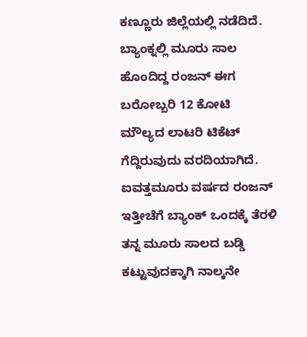ಕಣ್ಣೂರು ಜಿಲ್ಲೆಯಲ್ಲಿ ನಡೆದಿದೆ. ಬ್ಯಾಂಕ್ನಲ್ಲಿ ಮೂರು ಸಾಲ ಹೊಂದಿದ್ದ ರಂಜನ್ ಈಗ ಬರೋಬ್ಬರಿ 12 ಕೋಟಿ ಮೌಲ್ಯದ ಲಾಟರಿ ಟಿಕೆಟ್ ಗೆದ್ದಿರುವುದು ವರದಿಯಾಗಿದೆ.
ಐವತ್ತಮೂರು ವರ್ಷದ ರಂಜನ್ ಇತ್ತೀಚೆಗೆ ಬ್ಯಾಂಕ್ ಒಂದಕ್ಕೆ ತೆರಳಿ ತನ್ನ ಮೂರು ಸಾಲದ ಬಡ್ಡಿ ಕಟ್ಟುವುದಕ್ಕಾಗಿ ನಾಲ್ಕನೇ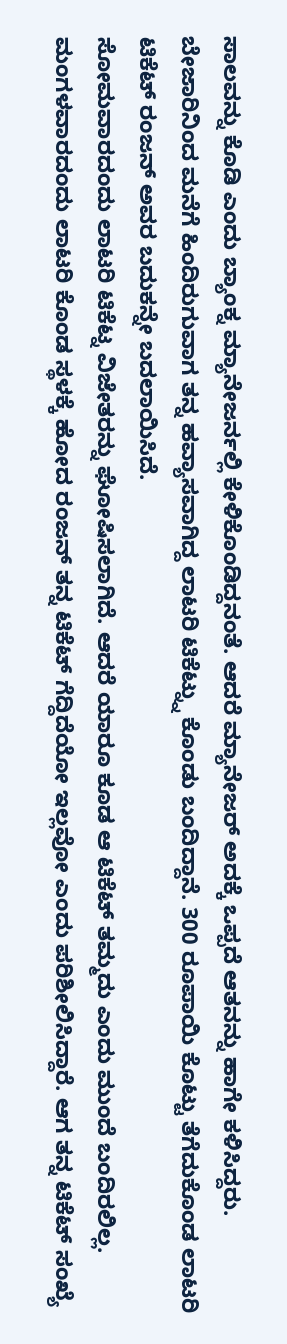ಸಾಲವನ್ನು ಕೊಡಿ ಎಂದು ಬ್ಯಾಂಕ್ನ ಮ್ಯಾನೇಜರ್ನಲ್ಲಿ ಕೇಳಿಕೊಂಡಿದ್ದನಂತೆ. ಆದರೆ ಮ್ಯಾನೇಜರ್ ಅದಕ್ಕೆ ಒಪ್ಪದೆ ಆತನನ್ನು ಹಾಗೇ ಕಳಿಸಿದ್ದರು. ಬೇಜಾರಿನಿಂದ ಮನೆಗೆ ಹಿಂದಿರುಗುವಾಗ ತನ್ನ ಹವ್ಯಾಸವಾಗಿದ್ದ ಲಾಟರಿ ಟಿಕೆಟ್ನ್ನು ಕೊಂಡು ಬಂದಿದ್ದಾನೆ. 300 ರೂಪಾಯಿ ಕೊಟ್ಟು ತೆಗೆದುಕೊಂಡ ಲಾಟರಿ ಟಿಕೆಟ್ ರಂಜನ್ ಅವರ ಬದುಕನ್ನೇ ಬದಲಾಯಿಸಿದೆ.
ಸೋಮವಾರದಂದು ಲಾಟರಿ ಟಿಕೆಟ್ನ ವಿಜೇತರನ್ನು ಘೋಷಿಸಲಾಗಿದೆ. ಆದರೆ ಯಾರೂ ಕೂಡ ಆ ಟಿಕೆಟ್ ತಮ್ಮದು ಎಂದು ಮುಂದೆ ಬಂದಿರಲಿಲ್ಲ. ಮಂಗಳವಾರದಂದು ಲಾಟರಿ ಕೊಂಡ ಸ್ಥಳಕ್ಕೆ ಹೋದ ರಂಜನ್ ತನ್ನ ಟಿಕೆಟ್ ಗೆದ್ದಿದೆಯೋ ಇಲ್ಲವೋ ಎಂದು ಪರಿಶೀಲಿಸಿದ್ದಾರೆ. ಆಗ ತನ್ನ ಟಿಕೆಟ್ ಸಂಖ್ಯೆ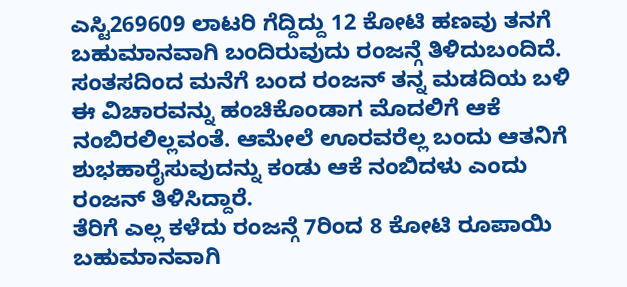ಎಸ್ಟಿ269609 ಲಾಟರಿ ಗೆದ್ದಿದ್ದು 12 ಕೋಟಿ ಹಣವು ತನಗೆ ಬಹುಮಾನವಾಗಿ ಬಂದಿರುವುದು ರಂಜನ್ಗೆ ತಿಳಿದುಬಂದಿದೆ. ಸಂತಸದಿಂದ ಮನೆಗೆ ಬಂದ ರಂಜನ್ ತನ್ನ ಮಡದಿಯ ಬಳಿ ಈ ವಿಚಾರವನ್ನು ಹಂಚಿಕೊಂಡಾಗ ಮೊದಲಿಗೆ ಆಕೆ ನಂಬಿರಲಿಲ್ಲವಂತೆ. ಆಮೇಲೆ ಊರವರೆಲ್ಲ ಬಂದು ಆತನಿಗೆ ಶುಭಹಾರೈಸುವುದನ್ನು ಕಂಡು ಆಕೆ ನಂಬಿದಳು ಎಂದು ರಂಜನ್ ತಿಳಿಸಿದ್ದಾರೆ.
ತೆರಿಗೆ ಎಲ್ಲ ಕಳೆದು ರಂಜನ್ಗೆ 7ರಿಂದ 8 ಕೋಟಿ ರೂಪಾಯಿ ಬಹುಮಾನವಾಗಿ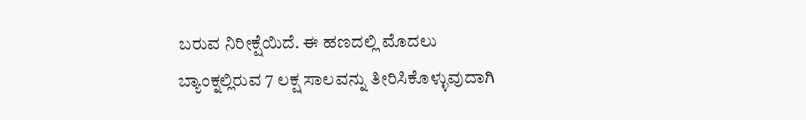ಬರುವ ನಿರೀಕ್ಷೆಯಿದೆ. ಈ ಹಣದಲ್ಲಿ ಮೊದಲು ಬ್ಯಾಂಕ್ನಲ್ಲಿರುವ 7 ಲಕ್ಷ ಸಾಲವನ್ನು ತೀರಿಸಿಕೊಳ್ಳುವುದಾಗಿ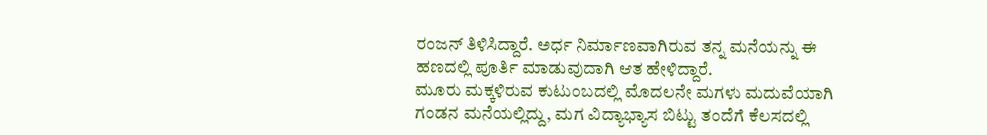ರಂಜನ್ ತಿಳಿಸಿದ್ದಾರೆ. ಅರ್ಧ ನಿರ್ಮಾಣವಾಗಿರುವ ತನ್ನ ಮನೆಯನ್ನು ಈ ಹಣದಲ್ಲಿ ಪೂರ್ತಿ ಮಾಡುವುದಾಗಿ ಆತ ಹೇಳಿದ್ದಾರೆ.
ಮೂರು ಮಕ್ಕಳಿರುವ ಕುಟುಂಬದಲ್ಲಿ ಮೊದಲನೇ ಮಗಳು ಮದುವೆಯಾಗಿ ಗಂಡನ ಮನೆಯಲ್ಲಿದ್ದು, ಮಗ ವಿದ್ಯಾಭ್ಯಾಸ ಬಿಟ್ಟು ತಂದೆಗೆ ಕೆಲಸದಲ್ಲಿ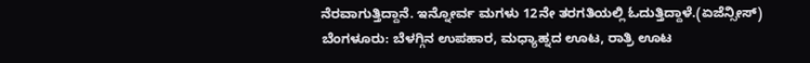ನೆರವಾಗುತ್ತಿದ್ದಾನೆ. ಇನ್ನೋರ್ವ ಮಗಳು 12ನೇ ತರಗತಿಯಲ್ಲಿ ಓದುತ್ತಿದ್ದಾಳೆ.(ಏಜೆನ್ಸೀಸ್)
ಬೆಂಗಳೂರು: ಬೆಳಗ್ಗಿನ ಉಪಹಾರ, ಮಧ್ಯಾಹ್ನದ ಊಟ, ರಾತ್ರಿ ಊಟ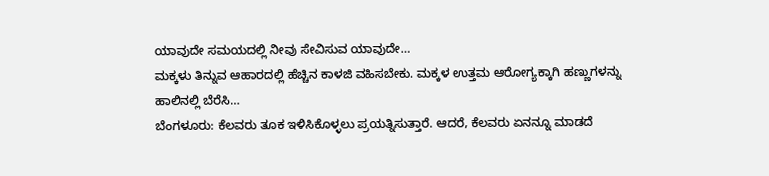ಯಾವುದೇ ಸಮಯದಲ್ಲಿ ನೀವು ಸೇವಿಸುವ ಯಾವುದೇ…
ಮಕ್ಕಳು ತಿನ್ನುವ ಆಹಾರದಲ್ಲಿ ಹೆಚ್ಚಿನ ಕಾಳಜಿ ವಹಿಸಬೇಕು. ಮಕ್ಕಳ ಉತ್ತಮ ಆರೋಗ್ಯಕ್ಕಾಗಿ ಹಣ್ಣುಗಳನ್ನು ಹಾಲಿನಲ್ಲಿ ಬೆರೆಸಿ…
ಬೆಂಗಳೂರು: ಕೆಲವರು ತೂಕ ಇಳಿಸಿಕೊಳ್ಳಲು ಪ್ರಯತ್ನಿಸುತ್ತಾರೆ. ಆದರೆ, ಕೆಲವರು ಏನನ್ನೂ ಮಾಡದೆ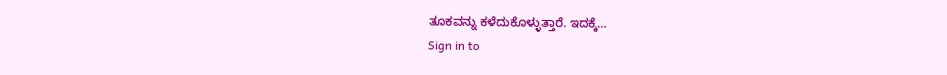ತೂಕವನ್ನು ಕಳೆದುಕೊಳ್ಳುತ್ತಾರೆ. ಇದಕ್ಕೆ…
Sign in to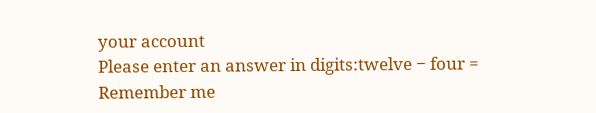your account
Please enter an answer in digits:twelve − four =
Remember me